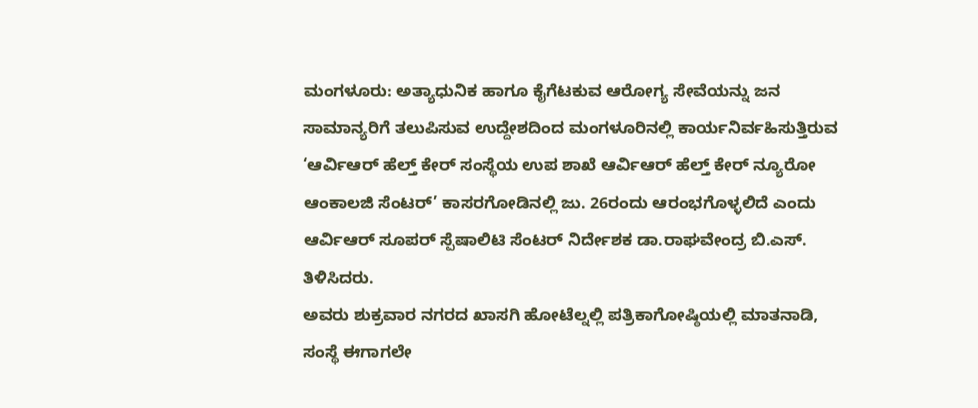ಮಂಗಳೂರು: ಅತ್ಯಾಧುನಿಕ ಹಾಗೂ ಕೈಗೆಟಕುವ ಆರೋಗ್ಯ ಸೇವೆಯನ್ನು ಜನ ಸಾಮಾನ್ಯರಿಗೆ ತಲುಪಿಸುವ ಉದ್ದೇಶದಿಂದ ಮಂಗಳೂರಿನಲ್ಲಿ ಕಾರ್ಯನಿರ್ವಹಿಸುತ್ತಿರುವ ‘ಆರ್ವಿಆರ್ ಹೆಲ್ತ್ ಕೇರ್ ಸಂಸ್ಥೆಯ ಉಪ ಶಾಖೆ ಆರ್ವಿಆರ್ ಹೆಲ್ತ್ ಕೇರ್ ನ್ಯೂರೋ ಆಂಕಾಲಜಿ ಸೆಂಟರ್’ ಕಾಸರಗೋಡಿನಲ್ಲಿ ಜು. 26ರಂದು ಆರಂಭಗೊಳ್ಳಲಿದೆ ಎಂದು ಆರ್ವಿಆರ್ ಸೂಪರ್ ಸ್ಪೆಷಾಲಿಟಿ ಸೆಂಟರ್ ನಿರ್ದೇಶಕ ಡಾ.ರಾಘವೇಂದ್ರ ಬಿ.ಎಸ್. ತಿಳಿಸಿದರು.
ಅವರು ಶುಕ್ರವಾರ ನಗರದ ಖಾಸಗಿ ಹೋಟೆಲ್ನಲ್ಲಿ ಪತ್ರಿಕಾಗೋಷ್ಠಿಯಲ್ಲಿ ಮಾತನಾಡಿ, ಸಂಸ್ಥೆ ಈಗಾಗಲೇ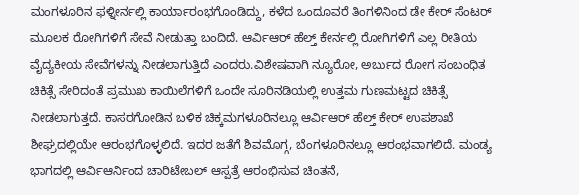ಮಂಗಳೂರಿನ ಫಳ್ನೀರ್ನಲ್ಲಿ ಕಾರ್ಯಾರಂಭಗೊಂಡಿದ್ದು, ಕಳೆದ ಒಂದೂವರೆ ತಿಂಗಳಿನಿಂದ ಡೇ ಕೇರ್ ಸೆಂಟರ್ ಮೂಲಕ ರೋಗಿಗಳಿಗೆ ಸೇವೆ ನೀಡುತ್ತಾ ಬಂದಿದೆ. ಆರ್ವಿಆರ್ ಹೆಲ್ತ್ ಕೇರ್ನಲ್ಲಿ ರೋಗಿಗಳಿಗೆ ಎಲ್ಲ ರೀತಿಯ ವೈದ್ಯಕೀಯ ಸೇವೆಗಳನ್ನು ನೀಡಲಾಗುತ್ತಿದೆ ಎಂದರು.ವಿಶೇಷವಾಗಿ ನ್ಯೂರೋ, ಅರ್ಬುದ ರೋಗ ಸಂಬಂಧಿತ ಚಿಕಿತ್ಸೆ ಸೇರಿದಂತೆ ಪ್ರಮುಖ ಕಾಯಿಲೆಗಳಿಗೆ ಒಂದೇ ಸೂರಿನಡಿಯಲ್ಲಿ ಉತ್ತಮ ಗುಣಮಟ್ಟದ ಚಿಕಿತ್ಸೆ ನೀಡಲಾಗುತ್ತದೆ. ಕಾಸರಗೋಡಿನ ಬಳಿಕ ಚಿಕ್ಕಮಗಳೂರಿನಲ್ಲೂ ಆರ್ವಿಆರ್ ಹೆಲ್ತ್ ಕೇರ್ ಉಪಶಾಖೆ ಶೀಘ್ರದಲ್ಲಿಯೇ ಆರಂಭಗೊಳ್ಳಲಿದೆ. ಇದರ ಜತೆಗೆ ಶಿವಮೊಗ್ಗ, ಬೆಂಗಳೂರಿನಲ್ಲೂ ಆರಂಭವಾಗಲಿದೆ. ಮಂಡ್ಯ ಭಾಗದಲ್ಲಿ ಆರ್ವಿಆರ್ನಿಂದ ಚಾರಿಟೇಬಲ್ ಆಸ್ಪತ್ರೆ ಆರಂಭಿಸುವ ಚಿಂತನೆ,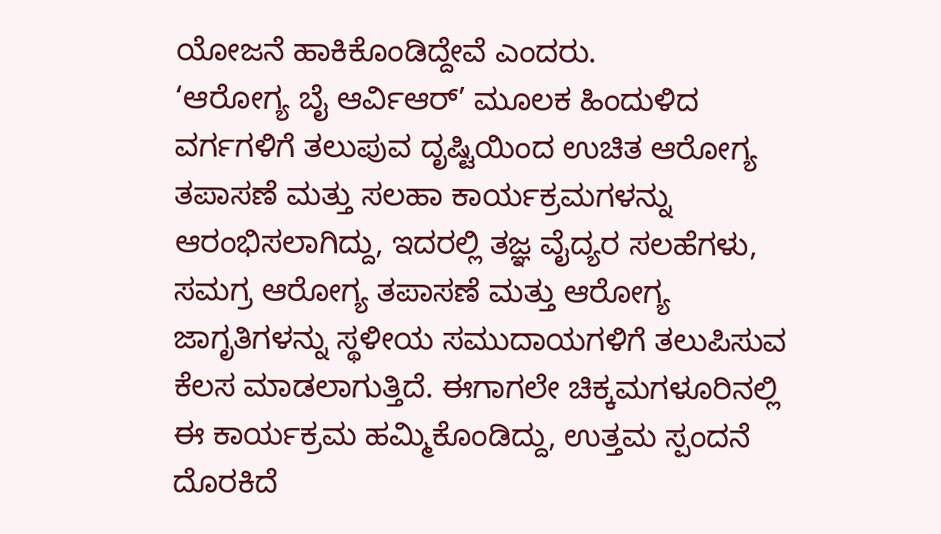ಯೋಜನೆ ಹಾಕಿಕೊಂಡಿದ್ದೇವೆ ಎಂದರು.
‘ಆರೋಗ್ಯ ಬೈ ಆರ್ವಿಆರ್’ ಮೂಲಕ ಹಿಂದುಳಿದ ವರ್ಗಗಳಿಗೆ ತಲುಪುವ ದೃಷ್ಟಿಯಿಂದ ಉಚಿತ ಆರೋಗ್ಯ ತಪಾಸಣೆ ಮತ್ತು ಸಲಹಾ ಕಾರ್ಯಕ್ರಮಗಳನ್ನು ಆರಂಭಿಸಲಾಗಿದ್ದು, ಇದರಲ್ಲಿ ತಜ್ಞ ವೈದ್ಯರ ಸಲಹೆಗಳು, ಸಮಗ್ರ ಆರೋಗ್ಯ ತಪಾಸಣೆ ಮತ್ತು ಆರೋಗ್ಯ ಜಾಗೃತಿಗಳನ್ನು ಸ್ಥಳೀಯ ಸಮುದಾಯಗಳಿಗೆ ತಲುಪಿಸುವ ಕೆಲಸ ಮಾಡಲಾಗುತ್ತಿದೆ. ಈಗಾಗಲೇ ಚಿಕ್ಕಮಗಳೂರಿನಲ್ಲಿ ಈ ಕಾರ್ಯಕ್ರಮ ಹಮ್ಮಿಕೊಂಡಿದ್ದು, ಉತ್ತಮ ಸ್ಪಂದನೆ ದೊರಕಿದೆ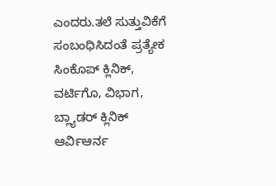ಎಂದರು.ತಲೆ ಸುತ್ತುವಿಕೆಗೆ ಸಂಬಂಧಿಸಿದಂತೆ ಪ್ರತ್ಯೇಕ ಸಿಂಕೊಪ್ ಕ್ಲಿನಿಕ್, ವರ್ಟಿಗೊ, ವಿಭಾಗ, ಬ್ಲ್ಯಾಡರ್ ಕ್ಲಿನಿಕ್ ಆರ್ವಿಆರ್ನ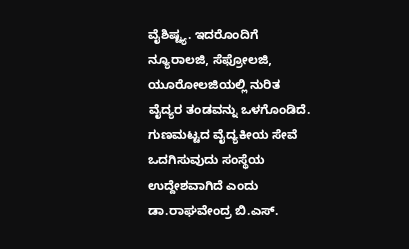ವೈಶಿಷ್ಟ್ಯ. ಇದರೊಂದಿಗೆ ನ್ಯೂರಾಲಜಿ, ಸೆಫ್ರೋಲಜಿ, ಯೂರೋಲಜಿಯಲ್ಲಿ ನುರಿತ ವೈದ್ಯರ ತಂಡವನ್ನು ಒಳಗೊಂಡಿದೆ. ಗುಣಮಟ್ಟದ ವೈದ್ಯಕೀಯ ಸೇವೆ ಒದಗಿಸುವುದು ಸಂಸ್ಥೆಯ ಉದ್ದೇಶವಾಗಿದೆ ಎಂದು ಡಾ.ರಾಘವೇಂದ್ರ ಬಿ.ಎಸ್.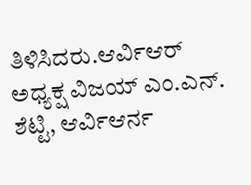ತಿಳಿಸಿದರು.ಆರ್ವಿಆರ್ ಅಧ್ಯಕ್ಷ ವಿಜಯ್ ಎಂ.ಎನ್. ಶೆಟ್ಟಿ, ಆರ್ವಿಆರ್ನ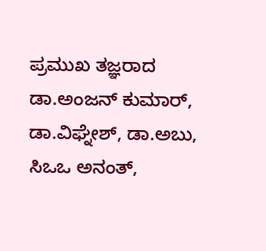ಪ್ರಮುಖ ತಜ್ಞರಾದ ಡಾ.ಅಂಜನ್ ಕುಮಾರ್, ಡಾ.ವಿಘ್ನೇಶ್, ಡಾ.ಅಬು, ಸಿಒಒ ಅನಂತ್,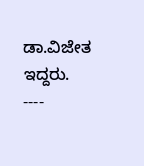ಡಾ.ವಿಜೇತ ಇದ್ದರು.
----